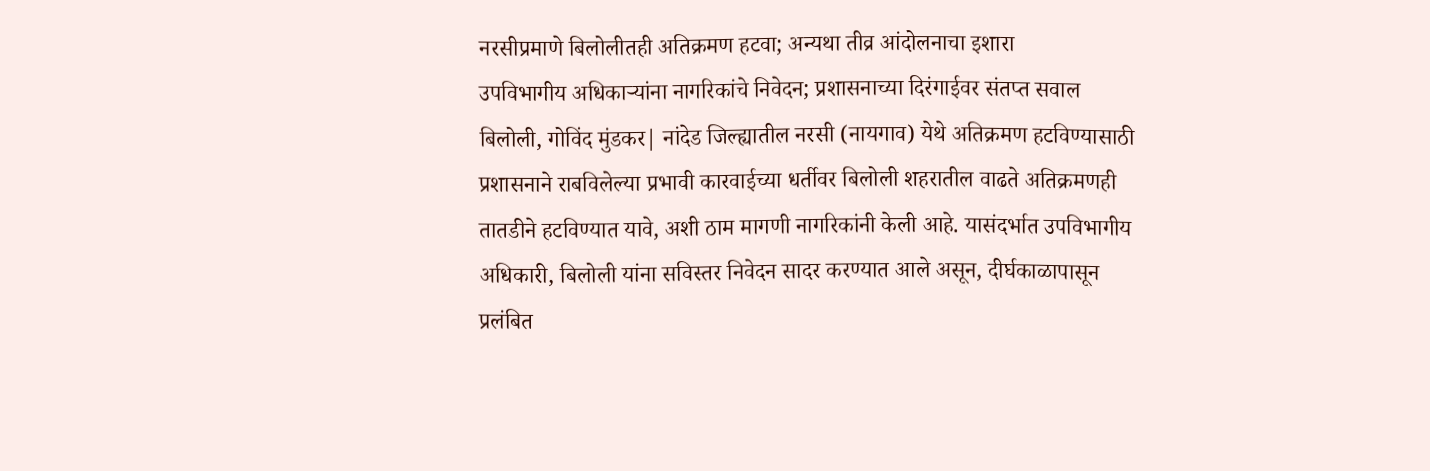नरसीप्रमाणे बिलोलीतही अतिक्रमण हटवा; अन्यथा तीव्र आंदोलनाचा इशारा
उपविभागीय अधिकाऱ्यांना नागरिकांचे निवेदन; प्रशासनाच्या दिरंगाईवर संतप्त सवाल
बिलोली, गोविंद मुंडकर| नांदेड जिल्ह्यातील नरसी (नायगाव) येथे अतिक्रमण हटविण्यासाठी प्रशासनाने राबविलेल्या प्रभावी कारवाईच्या धर्तीवर बिलोली शहरातील वाढते अतिक्रमणही तातडीने हटविण्यात यावे, अशी ठाम मागणी नागरिकांनी केली आहे. यासंदर्भात उपविभागीय अधिकारी, बिलोली यांना सविस्तर निवेदन सादर करण्यात आले असून, दीर्घकाळापासून प्रलंबित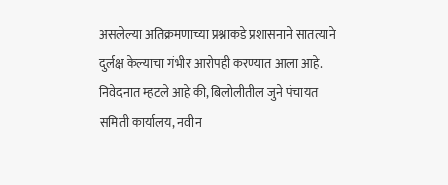असलेल्या अतिक्रमणाच्या प्रश्नाकडे प्रशासनाने सातत्याने दुर्लक्ष केल्याचा गंभीर आरोपही करण्यात आला आहे.
निवेदनात म्हटले आहे की, बिलोलीतील जुने पंचायत समिती कार्यालय, नवीन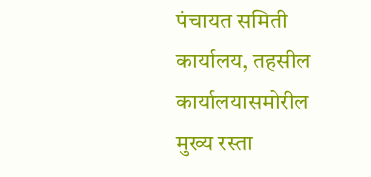पंचायत समिती कार्यालय, तहसील कार्यालयासमोरील मुख्य रस्ता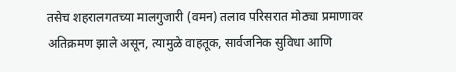तसेच शहरालगतच्या मालगुजारी (वमन) तलाव परिसरात मोठ्या प्रमाणावर अतिक्रमण झाले असून, त्यामुळे वाहतूक, सार्वजनिक सुविधा आणि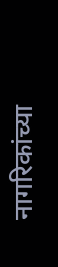नागरिकांच्या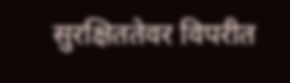सुरक्षिततेवर विपरीत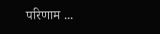परिणाम ...